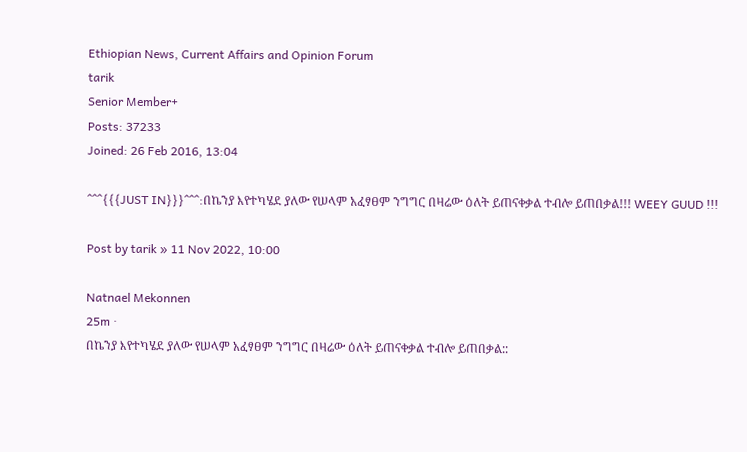Ethiopian News, Current Affairs and Opinion Forum
tarik
Senior Member+
Posts: 37233
Joined: 26 Feb 2016, 13:04

^^^{{{JUST IN}}}^^^:በኬንያ እየተካሄደ ያለው የሠላም አፈፃፀም ንግግር በዛሬው ዕለት ይጠናቀቃል ተብሎ ይጠበቃል!!! WEEY GUUD !!!

Post by tarik » 11 Nov 2022, 10:00

Natnael Mekonnen
25m ·
በኬንያ እየተካሄደ ያለው የሠላም አፈፃፀም ንግግር በዛሬው ዕለት ይጠናቀቃል ተብሎ ይጠበቃል::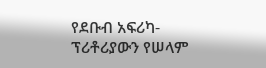የደቡብ አፍሪካ-ፕሪቶሪያውን የሠላም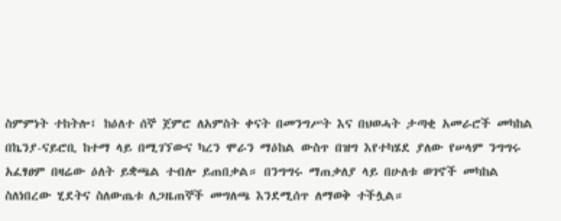ስምምነት ተከትሎ፤ ከዕለተ ሰኞ ጀምሮ ለአምስት ቀናት በመንግሥት እና በህወሓት ታጣቂ አመራሮች መካከል በኬንያ-ናይሮቢ ከተማ ላይ በሚገኘውና ካረን ሞራን ማዕከል ውስጥ በዝግ እየተካሄደ ያለው የሠላም ንግግሩ አፈፃፀም በዛሬው ዕለት ይቋጫል ተብሎ ይጠበቃል። በንግግሩ ማጠቃለያ ላይ በሁለቱ ወገኖች መካከል ስለነበረው ሂደትና ስለውጤቱ ለጋዜጠኞች መግለጫ እንደሚሰጥ ለማወቅ ተችሏል።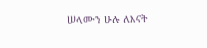ሠላሙን ሁሉ ለእናት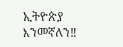ኢትዮጵያ እንመኛለን‼